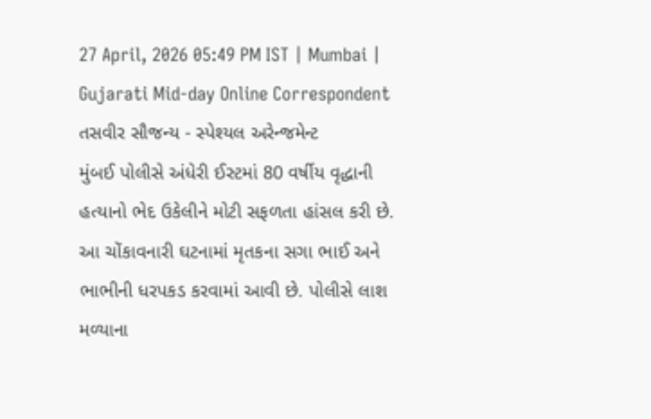27 April, 2026 05:49 PM IST | Mumbai | Gujarati Mid-day Online Correspondent
તસવીર સૌજન્ય - સ્પેશ્યલ અરેન્જમેન્ટ
મુંબઈ પોલીસે અંધેરી ઈસ્ટમાં 80 વર્ષીય વૃદ્ધાની હત્યાનો ભેદ ઉકેલીને મોટી સફળતા હાંસલ કરી છે. આ ચોંકાવનારી ઘટનામાં મૃતકના સગા ભાઈ અને ભાભીની ધરપકડ કરવામાં આવી છે. પોલીસે લાશ મળ્યાના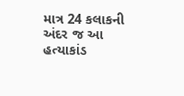માત્ર 24 કલાકની અંદર જ આ હત્યાકાંડ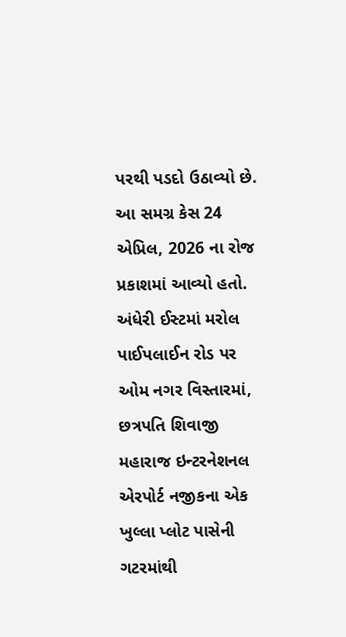પરથી પડદો ઉઠાવ્યો છે. આ સમગ્ર કેસ 24 એપ્રિલ, 2026 ના રોજ પ્રકાશમાં આવ્યો હતો. અંધેરી ઈસ્ટમાં મરોલ પાઈપલાઈન રોડ પર ઓમ નગર વિસ્તારમાં, છત્રપતિ શિવાજી મહારાજ ઇન્ટરનેશનલ એરપોર્ટ નજીકના એક ખુલ્લા પ્લોટ પાસેની ગટરમાંથી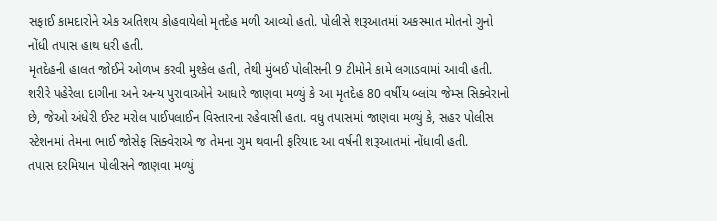સફાઈ કામદારોને એક અતિશય કોહવાયેલો મૃતદેહ મળી આવ્યો હતો. પોલીસે શરૂઆતમાં અકસ્માત મોતનો ગુનો નોંધી તપાસ હાથ ધરી હતી.
મૃતદેહની હાલત જોઈને ઓળખ કરવી મુશ્કેલ હતી, તેથી મુંબઈ પોલીસની 9 ટીમોને કામે લગાડવામાં આવી હતી. શરીરે પહેરેલા દાગીના અને અન્ય પુરાવાઓને આધારે જાણવા મળ્યું કે આ મૃતદેહ 80 વર્ષીય બ્લાંચ જેમ્સ સિક્વેરાનો છે, જેઓ અંધેરી ઈસ્ટ મરોલ પાઈપલાઈન વિસ્તારના રહેવાસી હતા. વધુ તપાસમાં જાણવા મળ્યું કે, સહર પોલીસ સ્ટેશનમાં તેમના ભાઈ જોસેફ સિક્વેરાએ જ તેમના ગુમ થવાની ફરિયાદ આ વર્ષની શરૂઆતમાં નોંધાવી હતી.
તપાસ દરમિયાન પોલીસને જાણવા મળ્યું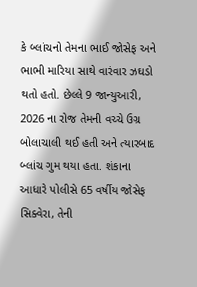કે બ્લાંચનો તેમના ભાઈ જોસેફ અને ભાભી મારિયા સાથે વારંવાર ઝઘડો થતો હતો. છેલ્લે 9 જાન્યુઆરી, 2026 ના રોજ તેમની વચ્ચે ઉગ્ર બોલાચાલી થઈ હતી અને ત્યારબાદ બ્લાંચ ગુમ થયા હતા. શંકાના આધારે પોલીસે 65 વર્ષીય જોસેફ સિક્વેરા, તેની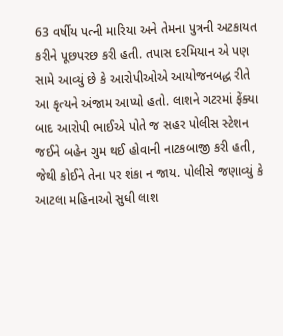63 વર્ષીય પત્ની મારિયા અને તેમના પુત્રની અટકાયત કરીને પૂછપરછ કરી હતી. તપાસ દરમિયાન એ પણ સામે આવ્યું છે કે આરોપીઓએ આયોજનબદ્ધ રીતે આ કૃત્યને અંજામ આપ્યો હતો. લાશને ગટરમાં ફેંક્યા બાદ આરોપી ભાઈએ પોતે જ સહર પોલીસ સ્ટેશન જઈને બહેન ગુમ થઈ હોવાની નાટકબાજી કરી હતી, જેથી કોઈને તેના પર શંકા ન જાય. પોલીસે જણાવ્યું કે આટલા મહિનાઓ સુધી લાશ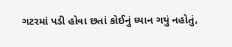ગટરમાં પડી હોવા છતાં કોઈનું ધ્યાન ગયું નહોતું,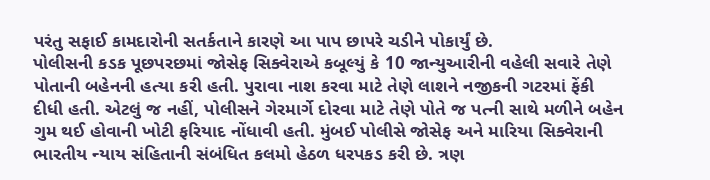પરંતુ સફાઈ કામદારોની સતર્કતાને કારણે આ પાપ છાપરે ચડીને પોકાર્યું છે.
પોલીસની કડક પૂછપરછમાં જોસેફ સિક્વેરાએ કબૂલ્યું કે 10 જાન્યુઆરીની વહેલી સવારે તેણે પોતાની બહેનની હત્યા કરી હતી. પુરાવા નાશ કરવા માટે તેણે લાશને નજીકની ગટરમાં ફેંકી દીધી હતી. એટલું જ નહીં, પોલીસને ગેરમાર્ગે દોરવા માટે તેણે પોતે જ પત્ની સાથે મળીને બહેન ગુમ થઈ હોવાની ખોટી ફરિયાદ નોંધાવી હતી. મુંબઈ પોલીસે જોસેફ અને મારિયા સિક્વેરાની ભારતીય ન્યાય સંહિતાની સંબંધિત કલમો હેઠળ ધરપકડ કરી છે. ત્રણ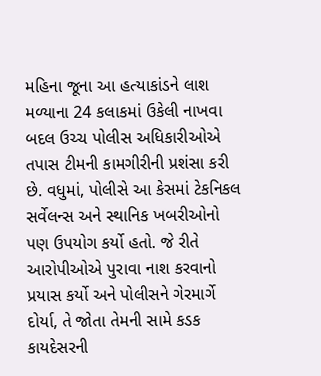મહિના જૂના આ હત્યાકાંડને લાશ મળ્યાના 24 કલાકમાં ઉકેલી નાખવા બદલ ઉચ્ચ પોલીસ અધિકારીઓએ તપાસ ટીમની કામગીરીની પ્રશંસા કરી છે. વધુમાં, પોલીસે આ કેસમાં ટેકનિકલ સર્વેલન્સ અને સ્થાનિક ખબરીઓનો પણ ઉપયોગ કર્યો હતો. જે રીતે આરોપીઓએ પુરાવા નાશ કરવાનો પ્રયાસ કર્યો અને પોલીસને ગેરમાર્ગે દોર્યા, તે જોતા તેમની સામે કડક કાયદેસરની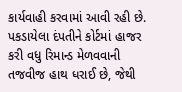કાર્યવાહી કરવામાં આવી રહી છે. પકડાયેલા દંપતીને કોર્ટમાં હાજર કરી વધુ રિમાન્ડ મેળવવાની તજવીજ હાથ ધરાઈ છે, જેથી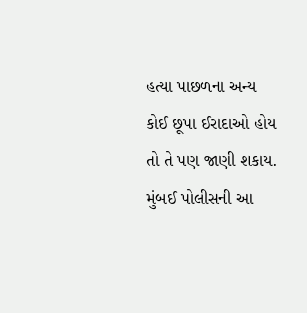હત્યા પાછળના અન્ય કોઈ છૂપા ઈરાદાઓ હોય તો તે પણ જાણી શકાય. મુંબઈ પોલીસની આ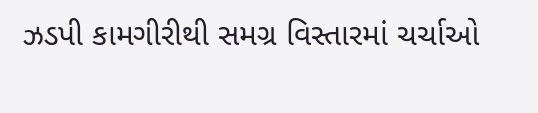ઝડપી કામગીરીથી સમગ્ર વિસ્તારમાં ચર્ચાઓ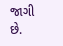જાગી છે.